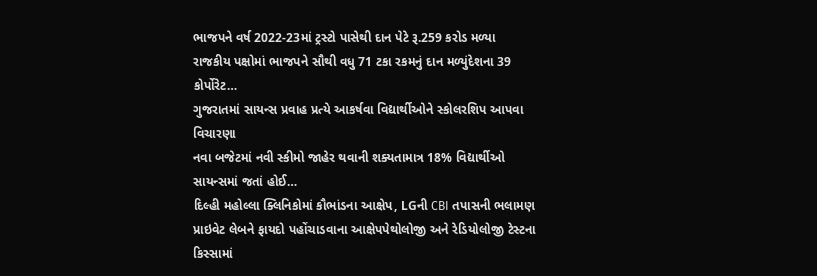ભાજપને વર્ષ 2022-23માં ટ્રસ્ટો પાસેથી દાન પેટે રૂ.259 કરોડ મળ્યા
રાજકીય પક્ષોમાં ભાજપને સૌથી વધુ 71 ટકા રકમનું દાન મળ્યુંદેશના 39 કોર્પોરેટ…
ગુજરાતમાં સાયન્સ પ્રવાહ પ્રત્યે આકર્ષવા વિદ્યાર્થીઓને સ્કોલરશિપ આપવા વિચારણા
નવા બજેટમાં નવી સ્કીમો જાહેર થવાની શક્યતામાત્ર 18% વિદ્યાર્થીઓ સાયન્સમાં જતાં હોઈ…
દિલ્હી મહોલ્લા ક્લિનિકોમાં કૌભાંડના આક્ષેપ, LGની CBI તપાસની ભલામણ
પ્રાઇવેટ લેબને ફાયદો પહોંચાડવાના આક્ષેપપેથોલોજી અને રેડિયોલોજી ટેસ્ટના કિસ્સામાં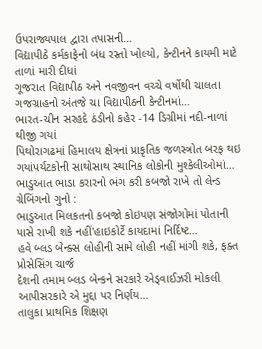ઉપરાજ્યપાલ દ્વારા તપાસની…
વિદ્યાપીઠે કર્મકાફેનો બંધ રસ્તો ખોલ્યો, કેન્ટીનને કાયમી માટે તાળાં મારી દીધાં
ગૂજરાત વિદ્યાપીઠ અને નવજીવન વચ્ચે વર્ષોથી ચાલતા ગજગ્રાહનો અંતજે ચા વિદ્યાપીઠની કેન્ટીનમાં…
ભારત-ચીન સરહદે ઠંડીનો કહેર -14 ડિગ્રીમાં નદી-નાળાં થીજી ગયાં
પિથોરાગઢમાં હિમાલય ક્ષેત્રનાં પ્રાકૃતિક જળસ્ત્રોત બરફ થઇ ગયાંપર્યટકોની સાથોસાથ સ્થાનિક લોકોની મુશ્કેલીઓમાં…
ભાડુઆત ભાડા કરારનો ભંગ કરી કબજો રાખે તો લેન્ડ ગ્રેબિંગનો ગુનો :
ભાડુઆત મિલકતનો કબજો કોઇપણ સંજોગોમાં પોતાની પાસે રાખી શકે નહીં'હાઇકોર્ટે કાયદામાં નિર્દિષ્ટ…
હવે બ્લડ બેન્ક્સ લોહીની સામે લોહી નહીં માંગી શકે, ફક્ત પ્રોસેસિંગ ચાર્જ
દેશની તમામ બ્લડ બેન્કને સરકારે એડ્વાઈઝરી મોકલી આપીસરકારે એ મુદ્દા પર નિર્ણય…
તાલુકા પ્રાથમિક શિક્ષણ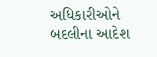અધિકારીઓને બદલીના આદેશ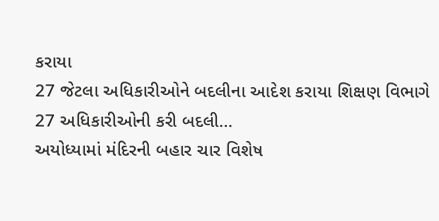કરાયા
27 જેટલા અધિકારીઓને બદલીના આદેશ કરાયા શિક્ષણ વિભાગે 27 અધિકારીઓની કરી બદલી…
અયોધ્યામાં મંદિરની બહાર ચાર વિશેષ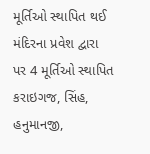મૂર્તિઓ સ્થાપિત થઈ
મંદિરના પ્રવેશ દ્વારા પર 4 મૂર્તિઓ સ્થાપિત કરાઇગજ, સિંહ, હનુમાનજી,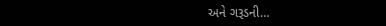અને ગરૂડની…